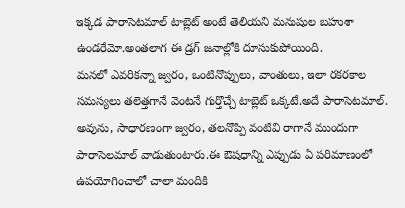ఇక్కడ పారాసెటమాల్ టాబ్లెట్ అంటే తెలియని మనుషుల బహుశా ఉండరేమో.అంతలాగ ఈ డ్రగ్ జనాల్లోకి దూసుకుపోయింది.
మనలో ఎవరికన్నా జ్వరం, ఒంటినొప్పులు, వాంతులు, ఇలా రకరకాల సమస్యలు తలెత్తగానే వెంటనే గుర్తొచ్చే టాబ్లెట్ ఒక్కటే.అదే పారాసెటమాల్.
అవును, సాధారణంగా జ్వరం, తలనొప్పి వంటివి రాగానే ముందుగా పారాసెలమాల్ వాడుతుంటారు.ఈ ఔషధాన్ని ఎప్పుడు ఏ పరిమాణంలో ఉపయోగించాలో చాలా మందికి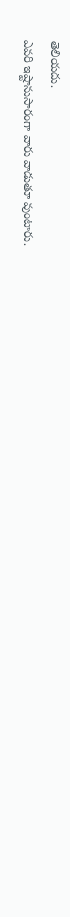తెలియదు.
ఎవరి ఇష్టానుసారంగా వారు వాడుతూ వుంటారు.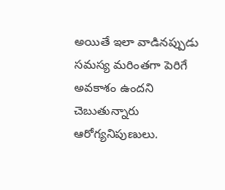అయితే ఇలా వాడినప్పుడు సమస్య మరింతగా పెరిగే అవకాశం ఉందని చెబుతున్నారు ఆరోగ్యనిపుణులు.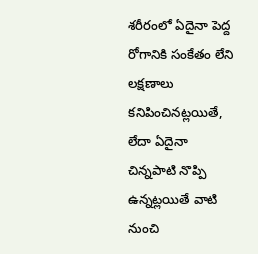శరీరంలో ఏదైనా పెద్ద రోగానికి సంకేతం లేని లక్షణాలు కనిపించినట్లయితే, లేదా ఏదైనా చిన్నపాటి నొప్పి ఉన్నట్లయితే వాటి నుంచి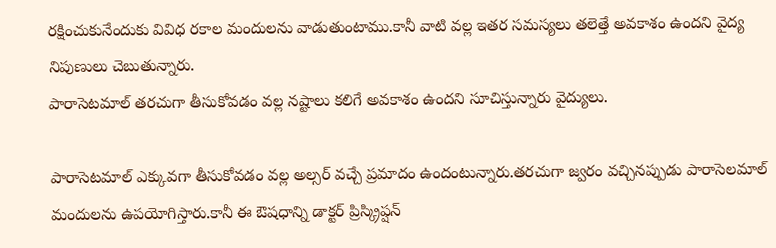రక్షించుకునేందుకు వివిధ రకాల మందులను వాడుతుంటాము.కానీ వాటి వల్ల ఇతర సమస్యలు తలెత్తే అవకాశం ఉందని వైద్య నిపుణులు చెబుతున్నారు.
పారాసెటమాల్ తరచుగా తీసుకోవడం వల్ల నష్టాలు కలిగే అవకాశం ఉందని సూచిస్తున్నారు వైద్యులు.

పారాసెటమాల్ ఎక్కువగా తీసుకోవడం వల్ల అల్సర్ వచ్చే ప్రమాదం ఉందంటున్నారు.తరచుగా జ్వరం వచ్చినప్పుడు పారాసెలమాల్ మందులను ఉపయోగిస్తారు.కానీ ఈ ఔషధాన్ని డాక్టర్ ప్రిస్క్రిప్షన్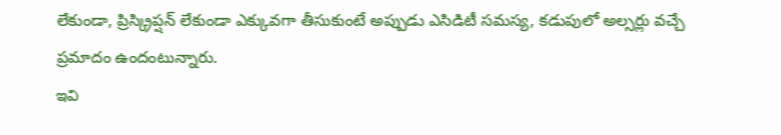లేకుండా, ప్రిస్క్రిప్షన్ లేకుండా ఎక్కువగా తీసుకుంటే అప్పుడు ఎసిడిటీ సమస్య, కడుపులో అల్సర్లు వచ్చే ప్రమాదం ఉందంటున్నారు.
ఇవి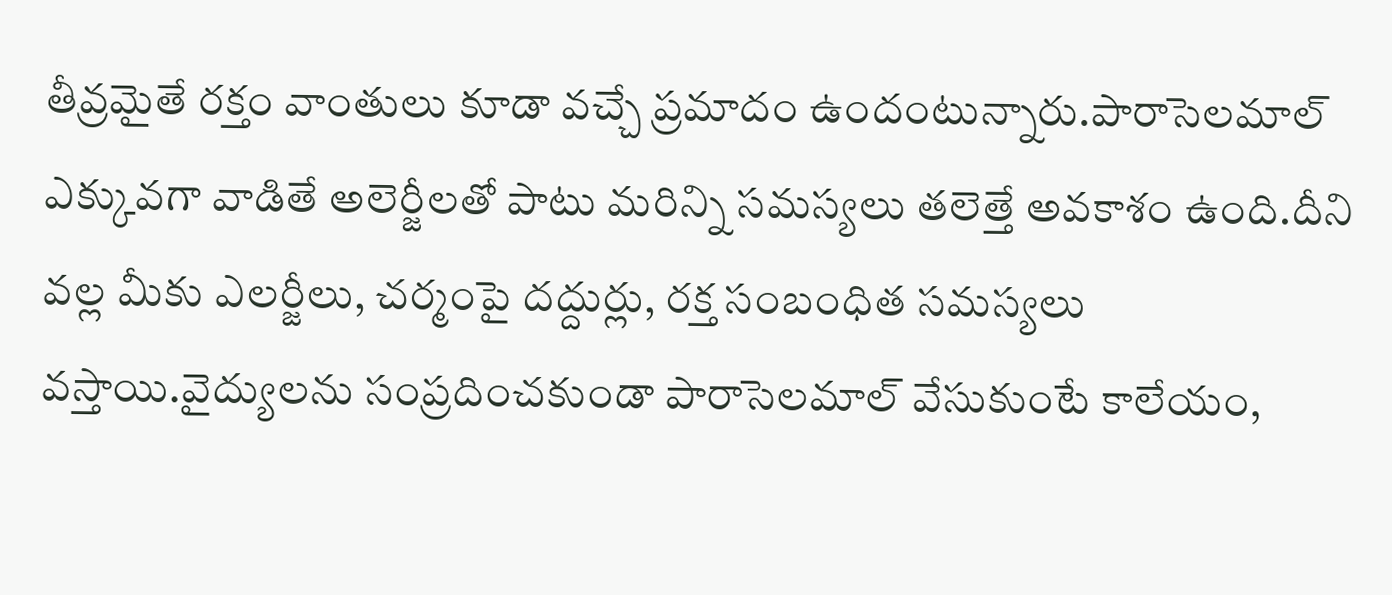తీవ్రమైతే రక్తం వాంతులు కూడా వచ్చే ప్రమాదం ఉందంటున్నారు.పారాసెలమాల్ ఎక్కువగా వాడితే అలెర్జీలతో పాటు మరిన్ని సమస్యలు తలెత్తే అవకాశం ఉంది.దీని వల్ల మీకు ఎలర్జీలు, చర్మంపై దద్దుర్లు, రక్త సంబంధిత సమస్యలు వస్తాయి.వైద్యులను సంప్రదించకుండా పారాసెలమాల్ వేసుకుంటే కాలేయం,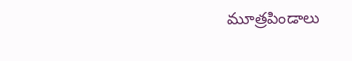మూత్రపిండాలు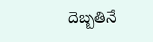దెబ్బతినే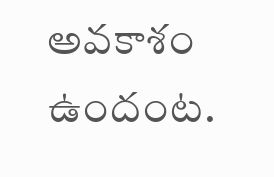అవకాశం ఉందంట.